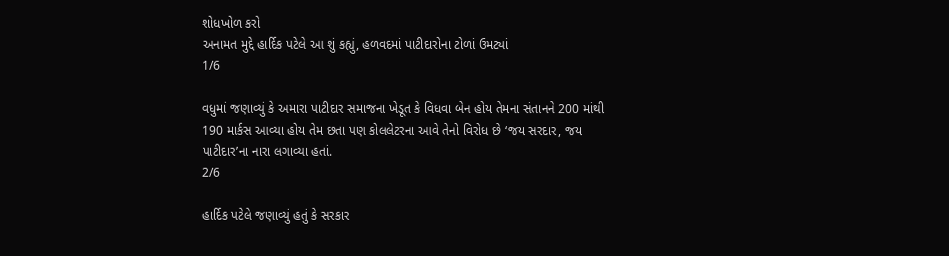શોધખોળ કરો
અનામત મુદ્દે હાર્દિક પટેલે આ શું કહ્યું, હળવદમાં પાટીદારોના ટોળાં ઉમટ્યાં
1/6

વધુમાં જણાવ્યું કે અમારા પાટીદાર સમાજના ખેડૂત કે વિધવા બેન હોય તેમના સંતાનને 200 માંથી 190 માર્કસ આવ્યા હોય તેમ છતા પણ કોલલેટરના આવે તેનો વિરોધ છે ‘જય સરદાર, જય પાટીદાર’ના નારા લગાવ્યા હતાં.
2/6

હાર્દિક પટેલે જણાવ્યું હતું કે સરકાર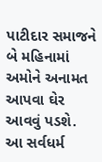પાટીદાર સમાજને બે મહિનામાં અમોને અનામત આપવા ઘેર આવવું પડશે. આ સર્વધર્મ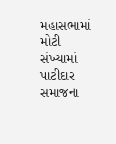મહાસભામાં મોટી સંખ્યામાં પાટીદાર સમાજના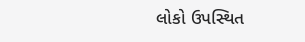લોકો ઉપસ્થિત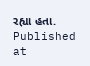રહ્યા હતા.
Published at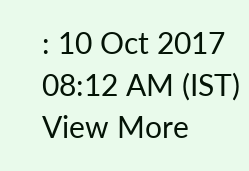: 10 Oct 2017 08:12 AM (IST)
View More